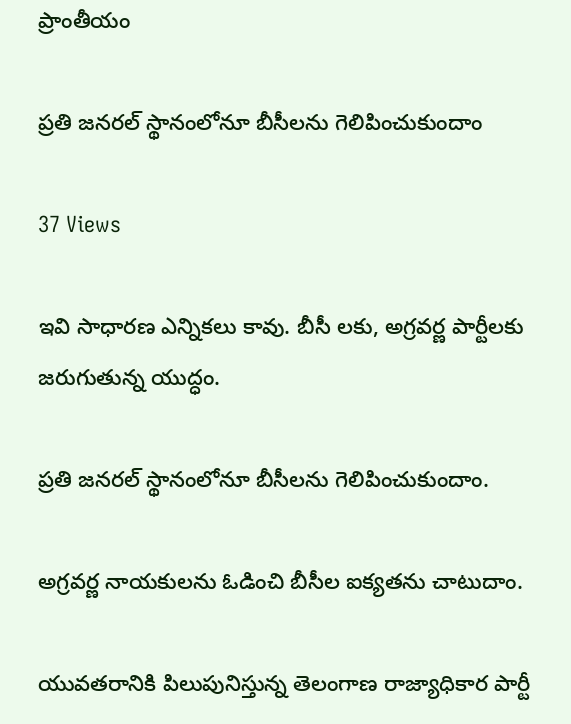ప్రాంతీయం

ప్రతి జనరల్ స్థానంలోనూ బీసీలను గెలిపించుకుందాం

37 Views

ఇవి సాధారణ ఎన్నికలు కావు. బీసీ లకు, అగ్రవర్ణ పార్టీలకు జరుగుతున్న యుద్ధం.

ప్రతి జనరల్ స్థానంలోనూ బీసీలను గెలిపించుకుందాం.

అగ్రవర్ణ నాయకులను ఓడించి బీసీల ఐక్యతను చాటుదాం.

యువతరానికి పిలుపునిస్తున్న తెలంగాణ రాజ్యాధికార పార్టీ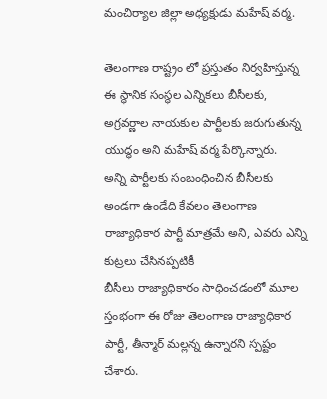మంచిర్యాల జిల్లా అధ్యక్షుడు మహేష్ వర్మ.

తెలంగాణ రాష్ట్రం లో ప్రస్తుతం నిర్వహిస్తున్న ఈ స్థానిక సంస్థల ఎన్నికలు బీసీలకు, అగ్రవర్ణాల నాయకుల పార్టీలకు జరుగుతున్న యుద్ధం అని మహేష్ వర్మ పేర్కొన్నారు.
అన్ని పార్టీలకు సంబంధించిన బీసీలకు అండగా ఉండేది కేవలం తెలంగాణ రాజ్యాధికార పార్టీ మాత్రమే అని, ఎవరు ఎన్ని కుట్రలు చేసినప్పటికీ
బీసీలు రాజ్యాధికారం సాధించడంలో మూల స్తంభంగా ఈ రోజు తెలంగాణ రాజ్యాధికార పార్టీ, తీన్మార్ మల్లన్న ఉన్నారని స్పష్టం చేశారు.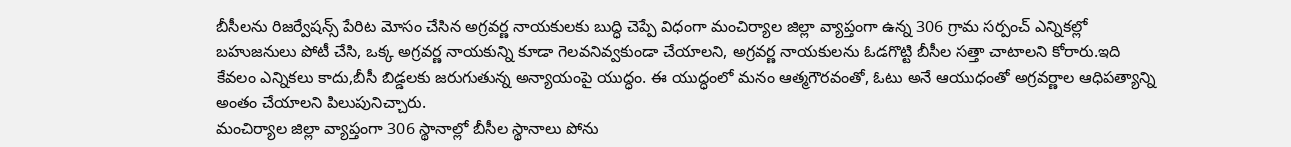బీసీలను రిజర్వేషన్స్ పేరిట మోసం చేసిన అగ్రవర్ణ నాయకులకు బుద్ధి చెప్పే విధంగా మంచిర్యాల జిల్లా వ్యాప్తంగా ఉన్న 306 గ్రామ సర్పంచ్ ఎన్నికల్లో బహుజనులు పోటీ చేసి, ఒక్క అగ్రవర్ణ నాయకున్ని కూడా గెలవనివ్వకుండా చేయాలని, అగ్రవర్ణ నాయకులను ఓడగొట్టి బీసీల సత్తా చాటాలని కోరారు.ఇది కేవలం ఎన్నికలు కాదు,బీసీ బిడ్డలకు జరుగుతున్న అన్యాయంపై యుద్ధం. ఈ యుద్ధంలో మనం ఆత్మగౌరవంతో, ఓటు అనే ఆయుధంతో అగ్రవర్ణాల ఆధిపత్యాన్ని అంతం చేయాలని పిలుపునిచ్చారు.
మంచిర్యాల జిల్లా వ్యాప్తంగా 306 స్థానాల్లో బీసీల స్థానాలు పోను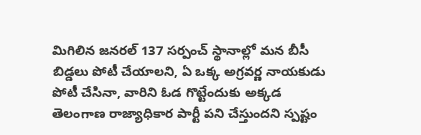మిగిలిన జనరల్ 137 సర్పంచ్ స్థానాల్లో మన బీసీ బిడ్డలు పోటీ చేయాలని, ఏ ఒక్క అగ్రవర్ణ నాయకుడు పోటీ చేసినా, వారిని ఓడ గొట్టేందుకు అక్కడ తెలంగాణ రాజ్యాధికార పార్టీ పని చేస్తుందని స్పష్టం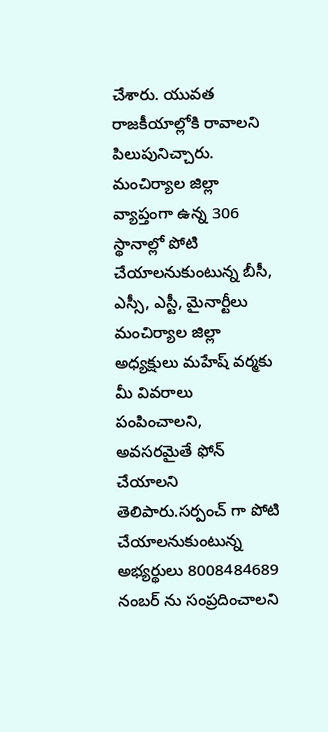చేశారు. యువత రాజకీయాల్లోకి రావాలని పిలుపునిచ్చారు. మంచిర్యాల జిల్లా వ్యాప్తంగా ఉన్న 306 స్థానాల్లో పోటి చేయాలనుకుంటున్న బీసీ, ఎస్సీ, ఎస్టీ, మైనార్టీలు మంచిర్యాల జిల్లా అధ్యక్షులు మహేష్ వర్మకు మీ వివరాలు పంపించాలని, అవసరమైతే ఫోన్ చేయాలని తెలిపారు.సర్పంచ్ గా పోటి చేయాలనుకుంటున్న అభ్యర్థులు 8008484689 నంబర్ ను సంప్రదించాలని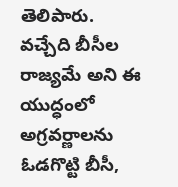తెలిపారు.
వచ్చేది బీసీల రాజ్యమే అని ఈ యుద్ధంలో అగ్రవర్ణాలను ఓడగొట్టి బీసీ,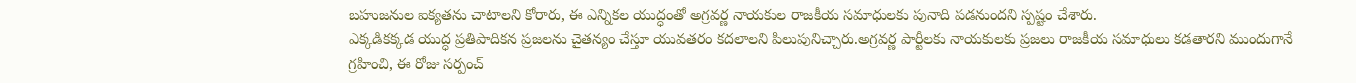బహుజనుల ఐక్యతను చాటాలని కోరారు, ఈ ఎన్నికల యుద్ధంతో అగ్రవర్ణ నాయకుల రాజకీయ సమాధులకు పునాది పడనుందని స్పష్టం చేశారు.
ఎక్కడికక్కడ యుద్ధ ప్రతిపాదికన ప్రజలను చైతన్యం చేస్తూ యువతరం కదలాలని పిలుపునిచ్చారు.అగ్రవర్ణ పార్టీలకు నాయకులకు ప్రజలు రాజకీయ సమాధులు కడతారని ముందుగానే గ్రహించి, ఈ రోజు సర్పంచ్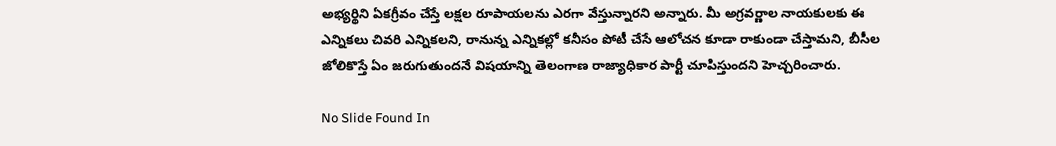అభ్యర్థిని ఏకగ్రీవం చేస్తే లక్షల రూపాయలను ఎరగా వేస్తున్నారని అన్నారు. మీ అగ్రవర్ణాల నాయకులకు ఈ ఎన్నికలు చివరి ఎన్నికలని, రానున్న ఎన్నికల్లో కనీసం పోటీ చేసే ఆలోచన కూడా రాకుండా చేస్తామని, బీసీల జోలికొస్తే ఏం జరుగుతుందనే విషయాన్ని తెలంగాణ రాజ్యాధికార పార్టీ చూపిస్తుందని హెచ్చరించారు.

No Slide Found In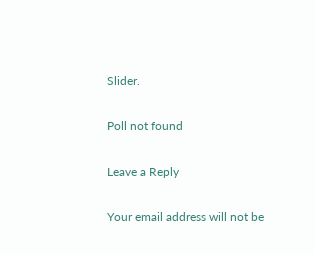Slider.

Poll not found

Leave a Reply

Your email address will not be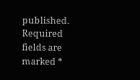published. Required fields are marked *